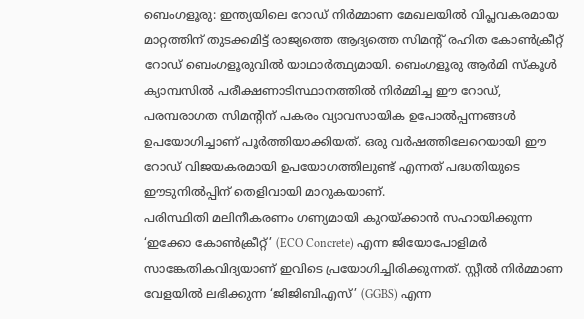ബെംഗളൂരു: ഇന്ത്യയിലെ റോഡ് നിർമ്മാണ മേഖലയിൽ വിപ്ലവകരമായ മാറ്റത്തിന് തുടക്കമിട്ട് രാജ്യത്തെ ആദ്യത്തെ സിമന്റ് രഹിത കോൺക്രീറ്റ് റോഡ് ബെംഗളൂരുവിൽ യാഥാർത്ഥ്യമായി. ബെംഗളൂരു ആർമി സ്കൂൾ ക്യാമ്പസിൽ പരീക്ഷണാടിസ്ഥാനത്തിൽ നിർമ്മിച്ച ഈ റോഡ്, പരമ്പരാഗത സിമന്റിന് പകരം വ്യാവസായിക ഉപോൽപ്പന്നങ്ങൾ ഉപയോഗിച്ചാണ് പൂർത്തിയാക്കിയത്. ഒരു വർഷത്തിലേറെയായി ഈ റോഡ് വിജയകരമായി ഉപയോഗത്തിലുണ്ട് എന്നത് പദ്ധതിയുടെ ഈടുനിൽപ്പിന് തെളിവായി മാറുകയാണ്.
പരിസ്ഥിതി മലിനീകരണം ഗണ്യമായി കുറയ്ക്കാൻ സഹായിക്കുന്ന ‘ഇക്കോ കോൺക്രീറ്റ്’ (ECO Concrete) എന്ന ജിയോപോളിമർ സാങ്കേതികവിദ്യയാണ് ഇവിടെ പ്രയോഗിച്ചിരിക്കുന്നത്. സ്റ്റീൽ നിർമ്മാണ വേളയിൽ ലഭിക്കുന്ന ‘ജിജിബിഎസ്’ (GGBS) എന്ന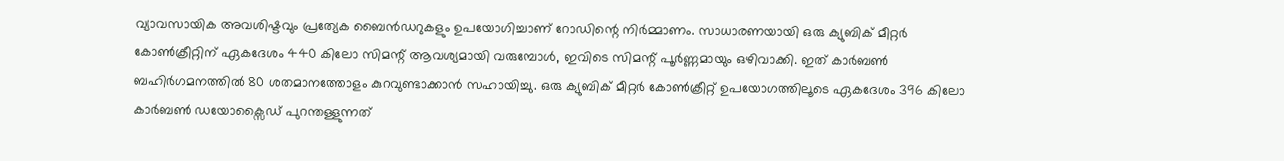വ്യാവസായിക അവശിഷ്ടവും പ്രത്യേക ബൈൻഡറുകളും ഉപയോഗിച്ചാണ് റോഡിന്റെ നിർമ്മാണം. സാധാരണയായി ഒരു ക്യുബിക് മീറ്റർ കോൺക്രീറ്റിന് ഏകദേശം 440 കിലോ സിമന്റ് ആവശ്യമായി വരുമ്പോൾ, ഇവിടെ സിമന്റ് പൂർണ്ണമായും ഒഴിവാക്കി. ഇത് കാർബൺ ബഹിർഗമനത്തിൽ 80 ശതമാനത്തോളം കുറവുണ്ടാക്കാൻ സഹായിച്ചു. ഒരു ക്യുബിക് മീറ്റർ കോൺക്രീറ്റ് ഉപയോഗത്തിലൂടെ ഏകദേശം 396 കിലോ കാർബൺ ഡയോക്സൈഡ് പുറന്തള്ളുന്നത്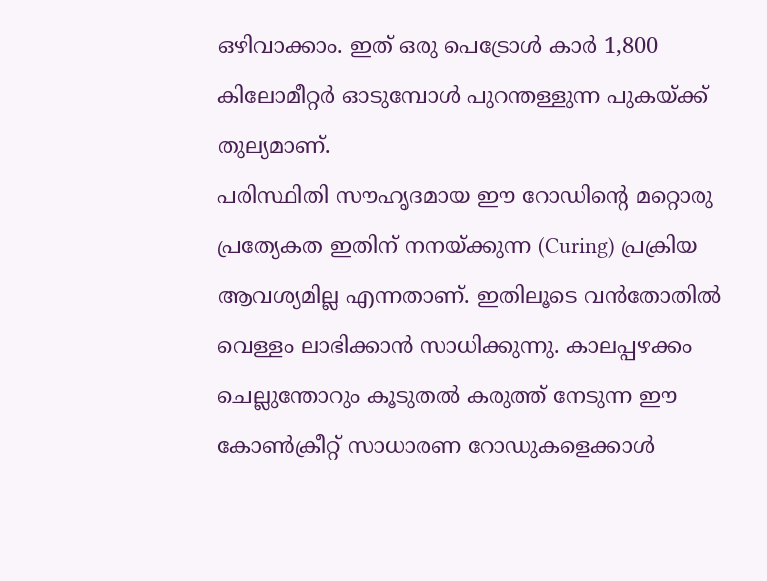ഒഴിവാക്കാം. ഇത് ഒരു പെട്രോൾ കാർ 1,800 കിലോമീറ്റർ ഓടുമ്പോൾ പുറന്തള്ളുന്ന പുകയ്ക്ക് തുല്യമാണ്.
പരിസ്ഥിതി സൗഹൃദമായ ഈ റോഡിന്റെ മറ്റൊരു പ്രത്യേകത ഇതിന് നനയ്ക്കുന്ന (Curing) പ്രക്രിയ ആവശ്യമില്ല എന്നതാണ്. ഇതിലൂടെ വൻതോതിൽ വെള്ളം ലാഭിക്കാൻ സാധിക്കുന്നു. കാലപ്പഴക്കം ചെല്ലുന്തോറും കൂടുതൽ കരുത്ത് നേടുന്ന ഈ കോൺക്രീറ്റ് സാധാരണ റോഡുകളെക്കാൾ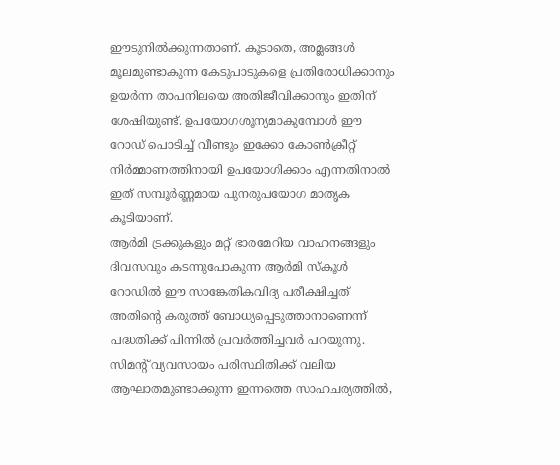ഈടുനിൽക്കുന്നതാണ്. കൂടാതെ, അമ്ലങ്ങൾ മൂലമുണ്ടാകുന്ന കേടുപാടുകളെ പ്രതിരോധിക്കാനും ഉയർന്ന താപനിലയെ അതിജീവിക്കാനും ഇതിന് ശേഷിയുണ്ട്. ഉപയോഗശൂന്യമാകുമ്പോൾ ഈ റോഡ് പൊടിച്ച് വീണ്ടും ഇക്കോ കോൺക്രീറ്റ് നിർമ്മാണത്തിനായി ഉപയോഗിക്കാം എന്നതിനാൽ ഇത് സമ്പൂർണ്ണമായ പുനരുപയോഗ മാതൃക കൂടിയാണ്.
ആർമി ട്രക്കുകളും മറ്റ് ഭാരമേറിയ വാഹനങ്ങളും ദിവസവും കടന്നുപോകുന്ന ആർമി സ്കൂൾ റോഡിൽ ഈ സാങ്കേതികവിദ്യ പരീക്ഷിച്ചത് അതിന്റെ കരുത്ത് ബോധ്യപ്പെടുത്താനാണെന്ന് പദ്ധതിക്ക് പിന്നിൽ പ്രവർത്തിച്ചവർ പറയുന്നു. സിമന്റ് വ്യവസായം പരിസ്ഥിതിക്ക് വലിയ ആഘാതമുണ്ടാക്കുന്ന ഇന്നത്തെ സാഹചര്യത്തിൽ,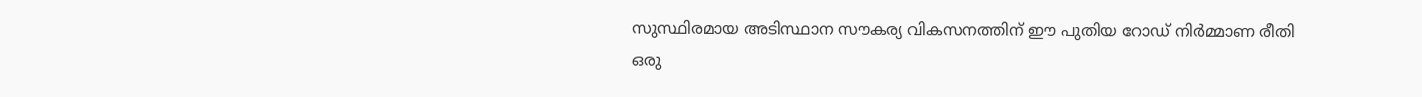സുസ്ഥിരമായ അടിസ്ഥാന സൗകര്യ വികസനത്തിന് ഈ പുതിയ റോഡ് നിർമ്മാണ രീതി ഒരു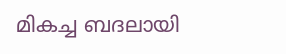മികച്ച ബദലായി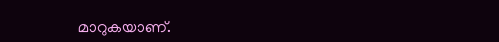മാറുകയാണ്.